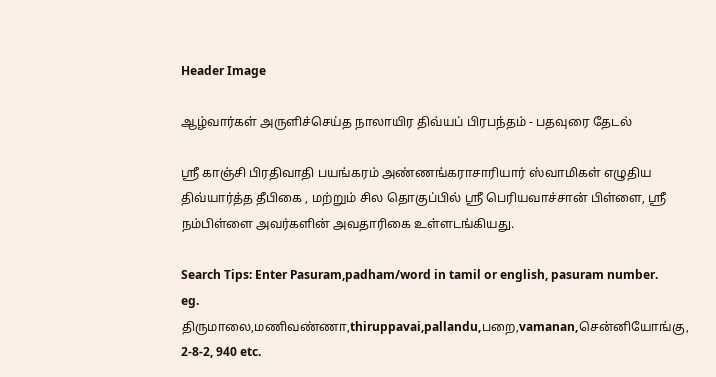Header Image

ஆழ்வார்கள் அருளிச்செய்த நாலாயிர திவ்யப் பிரபந்தம் - பதவுரை தேடல்

ஸ்ரீ காஞ்சி பிரதிவாதி பயங்கரம் அண்ணங்கராசாரியார் ஸ்வாமிகள் எழுதிய திவ்யார்த்த தீபிகை , மற்றும் சில தொகுப்பில் ஸ்ரீ பெரியவாச்சான் பிள்ளை, ஸ்ரீ நம்பிள்ளை அவர்களின் அவதாரிகை உள்ளடங்கியது.

Search Tips: Enter Pasuram,padham/word in tamil or english, pasuram number.
eg. திருமாலை,மணிவண்ணா,thiruppavai,pallandu,பறை,vamanan,சென்னியோங்கு, 2-8-2, 940 etc.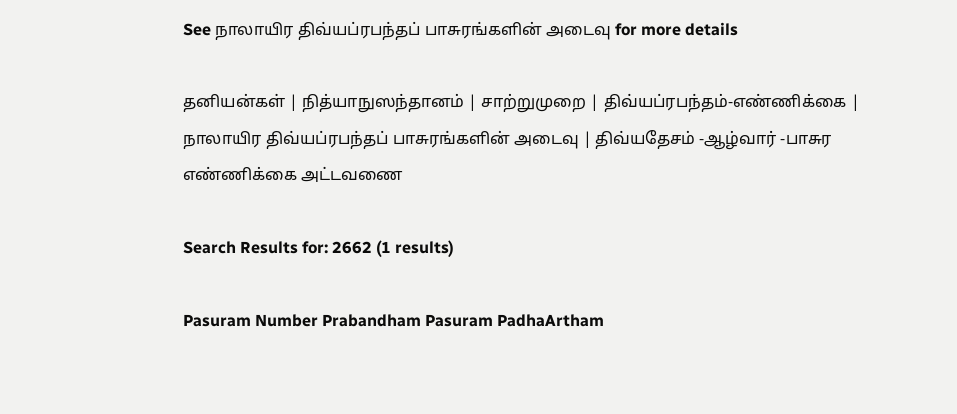See நாலாயிர திவ்யப்ரபந்தப் பாசுரங்களின் அடைவு for more details

தனியன்கள் | நித்யாநுஸந்தானம் | சாற்றுமுறை | திவ்யப்ரபந்தம்-எண்ணிக்கை | நாலாயிர திவ்யப்ரபந்தப் பாசுரங்களின் அடைவு | திவ்யதேசம் -ஆழ்வார் -பாசுர எண்ணிக்கை அட்டவணை

Search Results for: 2662 (1 results)

Pasuram Number Prabandham Pasuram PadhaArtham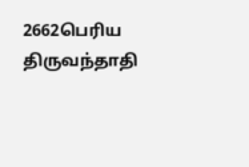2662பெரிய திருவந்தாதி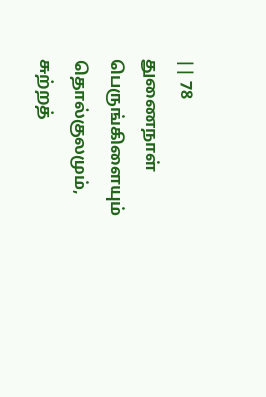|| 78
துணைநாள் பெருங்கிளையும் தொல்குலமும்,
சுற்றத்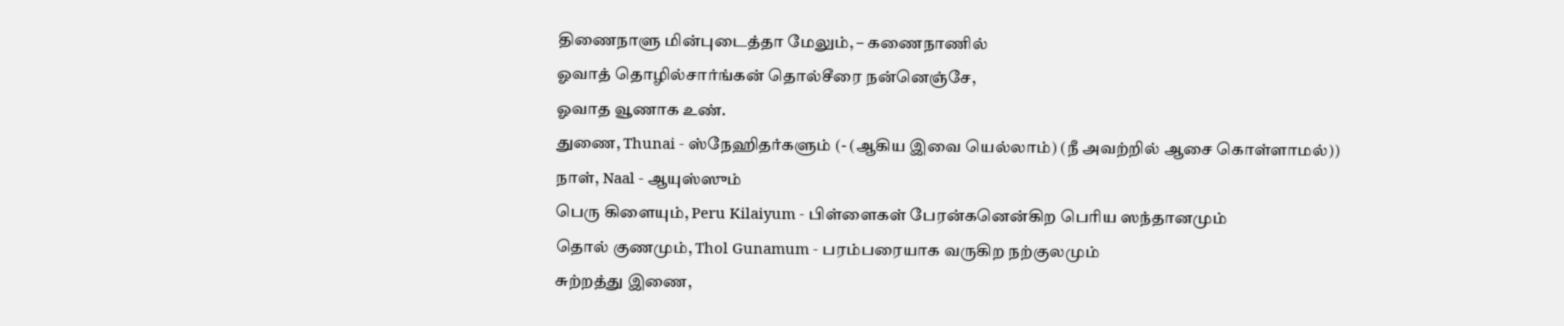திணைநாளு மின்புடைத்தா மேலும், – கணைநாணில்
ஓவாத் தொழில்சார்ங்கன் தொல்சீரை நன்னெஞ்சே,
ஓவாத வூணாக உண்.
துணை, Thunai - ஸ்நேஹிதர்களும் (- (ஆகிய இவை யெல்லாம்) (நீ அவற்றில் ஆசை கொள்ளாமல்))
நாள், Naal - ஆயுஸ்ஸும்
பெரு கிளையும், Peru Kilaiyum - பிள்ளைகள் பேரன்கனென்கிற பெரிய ஸந்தானமும்
தொல் குணமும், Thol Gunamum - பரம்பரையாக வருகிற நற்குலமும்
சுற்றத்து இணை,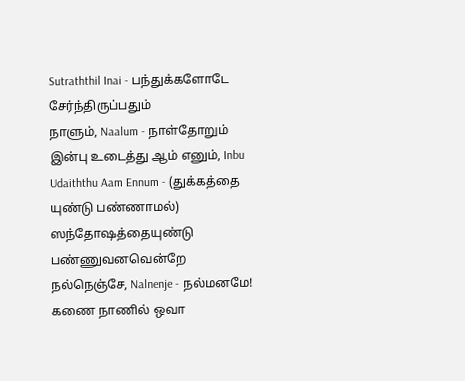Sutraththil Inai - பந்துக்களோடே சேர்ந்திருப்பதும்
நாளும், Naalum - நாள்தோறும்
இன்பு உடைத்து ஆம் எனும், Inbu Udaiththu Aam Ennum - (துக்கத்தை யுண்டு பண்ணாமல்)  ஸந்தோஷத்தையுண்டு பண்ணுவனவென்றே
நல்நெஞ்சே, Nalnenje - நல்மனமே!
கணை நாணில் ஒவா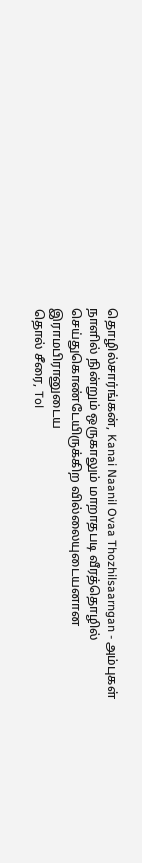தொழில்சார்ங்கன், Kanai Naanil Ovaa Thozhilsaarngan - அம்புகள் நாளில் நின்றும் ஒருகாலும் மாறாதபடி வீரத்தொழில் செய்துகொண்டேயிருக்கிற வில்லையுடையனான இராமபிரானுடைய
தொல் சீரை, Tol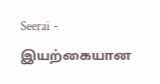Seerai - இயற்கையான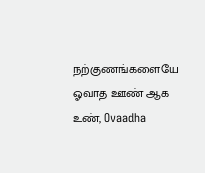நற்குணங்களையே
ஓவாத ஊண் ஆக உண், Ovaadha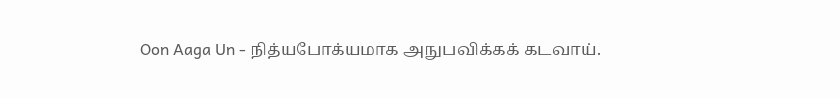Oon Aaga Un - நித்யபோக்யமாக அநுபவிக்கக் கடவாய்.